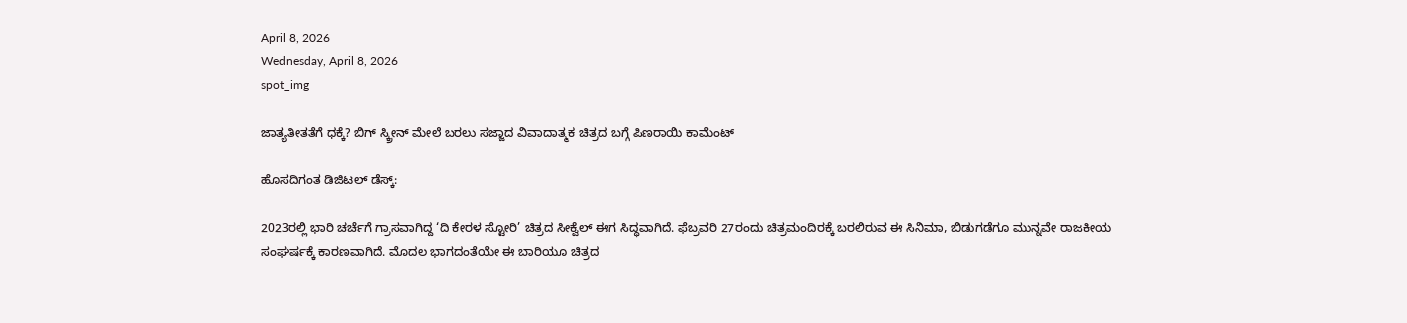April 8, 2026
Wednesday, April 8, 2026
spot_img

ಜಾತ್ಯತೀತತೆಗೆ ಧಕ್ಕೆ? ಬಿಗ್ ಸ್ಕ್ರೀನ್ ಮೇಲೆ ಬರಲು ಸಜ್ಜಾದ ವಿವಾದಾತ್ಮಕ ಚಿತ್ರದ ಬಗ್ಗೆ ಪಿಣರಾಯಿ ಕಾಮೆಂಟ್

ಹೊಸದಿಗಂತ ಡಿಜಿಟಲ್ ಡೆಸ್ಕ್:

2023ರಲ್ಲಿ ಭಾರಿ ಚರ್ಚೆಗೆ ಗ್ರಾಸವಾಗಿದ್ದ ‘ದಿ ಕೇರಳ ಸ್ಟೋರಿ’ ಚಿತ್ರದ ಸೀಕ್ವೆಲ್ ಈಗ ಸಿದ್ಧವಾಗಿದೆ. ಫೆಬ್ರವರಿ 27ರಂದು ಚಿತ್ರಮಂದಿರಕ್ಕೆ ಬರಲಿರುವ ಈ ಸಿನಿಮಾ, ಬಿಡುಗಡೆಗೂ ಮುನ್ನವೇ ರಾಜಕೀಯ ಸಂಘರ್ಷಕ್ಕೆ ಕಾರಣವಾಗಿದೆ. ಮೊದಲ ಭಾಗದಂತೆಯೇ ಈ ಬಾರಿಯೂ ಚಿತ್ರದ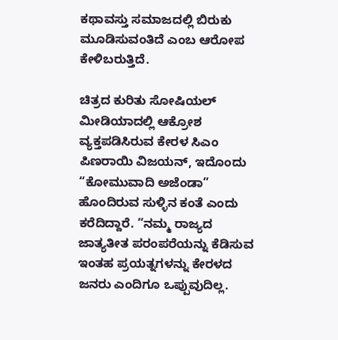ಕಥಾವಸ್ತು ಸಮಾಜದಲ್ಲಿ ಬಿರುಕು ಮೂಡಿಸುವಂತಿದೆ ಎಂಬ ಆರೋಪ ಕೇಳಿಬರುತ್ತಿದೆ.

ಚಿತ್ರದ ಕುರಿತು ಸೋಷಿಯಲ್ ಮೀಡಿಯಾದಲ್ಲಿ ಆಕ್ರೋಶ ವ್ಯಕ್ತಪಡಿಸಿರುವ ಕೇರಳ ಸಿಎಂ ಪಿಣರಾಯಿ ವಿಜಯನ್, ಇದೊಂದು “ಕೋಮುವಾದಿ ಅಜೆಂಡಾ” ಹೊಂದಿರುವ ಸುಳ್ಳಿನ ಕಂತೆ ಎಂದು ಕರೆದಿದ್ದಾರೆ. “ನಮ್ಮ ರಾಜ್ಯದ ಜಾತ್ಯತೀತ ಪರಂಪರೆಯನ್ನು ಕೆಡಿಸುವ ಇಂತಹ ಪ್ರಯತ್ನಗಳನ್ನು ಕೇರಳದ ಜನರು ಎಂದಿಗೂ ಒಪ್ಪುವುದಿಲ್ಲ.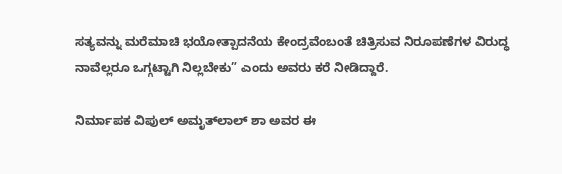ಸತ್ಯವನ್ನು ಮರೆಮಾಚಿ ಭಯೋತ್ಪಾದನೆಯ ಕೇಂದ್ರವೆಂಬಂತೆ ಚಿತ್ರಿಸುವ ನಿರೂಪಣೆಗಳ ವಿರುದ್ಧ ನಾವೆಲ್ಲರೂ ಒಗ್ಗಟ್ಟಾಗಿ ನಿಲ್ಲಬೇಕು” ಎಂದು ಅವರು ಕರೆ ನೀಡಿದ್ದಾರೆ.

ನಿರ್ಮಾಪಕ ವಿಪುಲ್ ಅಮೃತ್‌ಲಾಲ್ ಶಾ ಅವರ ಈ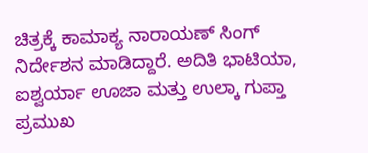ಚಿತ್ರಕ್ಕೆ ಕಾಮಾಕ್ಯ ನಾರಾಯಣ್ ಸಿಂಗ್ ನಿರ್ದೇಶನ ಮಾಡಿದ್ದಾರೆ. ಅದಿತಿ ಭಾಟಿಯಾ, ಐಶ್ವರ್ಯಾ ಊಜಾ ಮತ್ತು ಉಲ್ಕಾ ಗುಪ್ತಾ ಪ್ರಮುಖ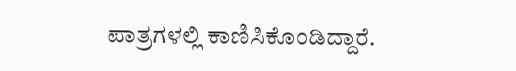ಪಾತ್ರಗಳಲ್ಲಿ ಕಾಣಿಸಿಕೊಂಡಿದ್ದಾರೆ.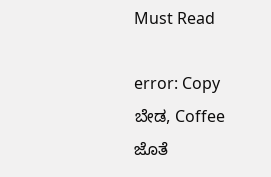Must Read

error: Copy ಬೇಡ, Coffee ಜೊತೆ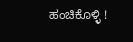ಹಂಚಿಕೊಳ್ಳಿ !